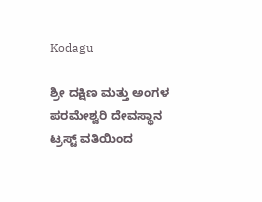Kodagu

ಶ್ರೀ ದಕ್ಷಿಣ ಮತ್ತು ಅಂಗಳ ಪರಮೇಶ್ವರಿ ದೇವಸ್ಥಾನ ಟ್ರಸ್ಟ್ ವತಿಯಿಂದ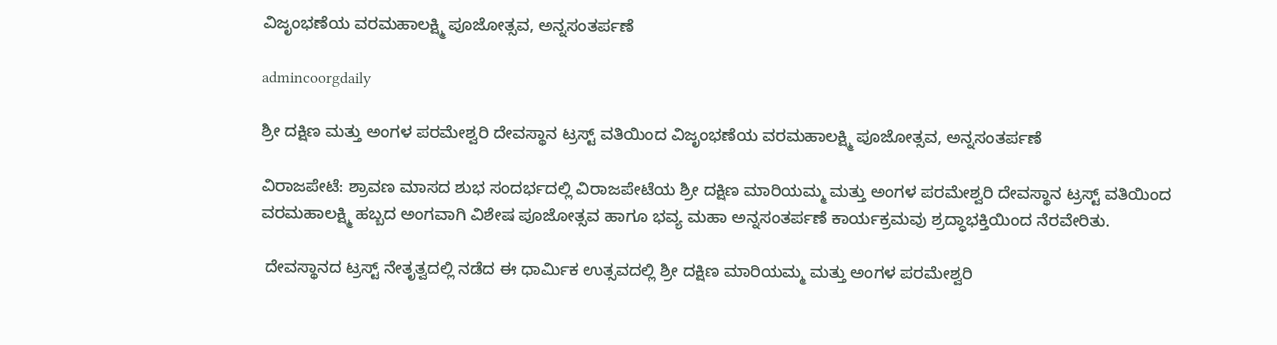ವಿಜೃಂಭಣೆಯ ವರಮಹಾಲಕ್ಷ್ಮಿ ಪೂಜೋತ್ಸವ, ಅನ್ನಸಂತರ್ಪಣೆ

admincoorgdaily

ಶ್ರೀ ದಕ್ಷಿಣ ಮತ್ತು ಅಂಗಳ ಪರಮೇಶ್ವರಿ ದೇವಸ್ಥಾನ ಟ್ರಸ್ಟ್ ವತಿಯಿಂದ ವಿಜೃಂಭಣೆಯ ವರಮಹಾಲಕ್ಷ್ಮಿ ಪೂಜೋತ್ಸವ, ಅನ್ನಸಂತರ್ಪಣೆ

ವಿರಾಜಪೇಟೆ: ಶ್ರಾವಣ ಮಾಸದ ಶುಭ ಸಂದರ್ಭದಲ್ಲಿ ವಿರಾಜಪೇಟೆಯ ಶ್ರೀ ದಕ್ಷಿಣ ಮಾರಿಯಮ್ಮ ಮತ್ತು ಅಂಗಳ ಪರಮೇಶ್ವರಿ ದೇವಸ್ಥಾನ ಟ್ರಸ್ಟ್ ವತಿಯಿಂದ ವರಮಹಾಲಕ್ಷ್ಮಿ ಹಬ್ಬದ ಅಂಗವಾಗಿ ವಿಶೇಷ ಪೂಜೋತ್ಸವ ಹಾಗೂ ಭವ್ಯ ಮಹಾ ಅನ್ನಸಂತರ್ಪಣೆ ಕಾರ್ಯಕ್ರಮವು ಶ್ರದ್ಧಾಭಕ್ತಿಯಿಂದ ನೆರವೇರಿತು.

 ದೇವಸ್ಥಾನದ ಟ್ರಸ್ಟ್ ನೇತೃತ್ವದಲ್ಲಿ ನಡೆದ ಈ ಧಾರ್ಮಿಕ ಉತ್ಸವದಲ್ಲಿ ಶ್ರೀ ದಕ್ಷಿಣ ಮಾರಿಯಮ್ಮ ಮತ್ತು ಅಂಗಳ ಪರಮೇಶ್ವರಿ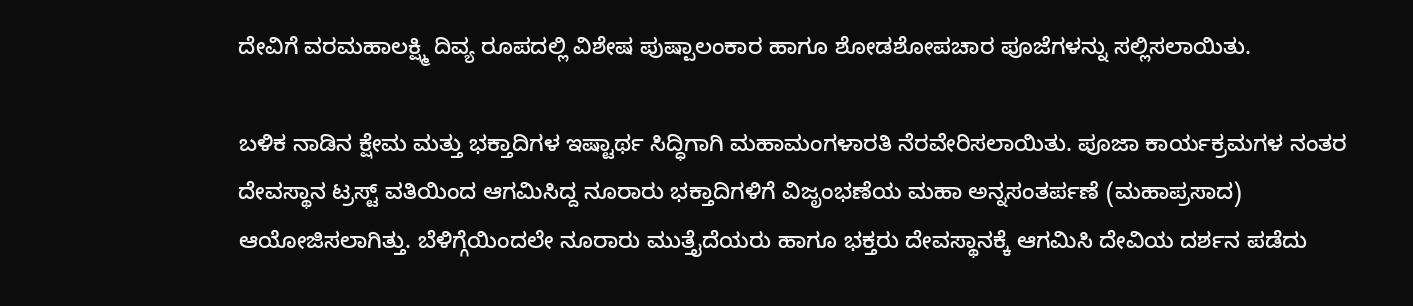ದೇವಿಗೆ ವರಮಹಾಲಕ್ಷ್ಮಿ ದಿವ್ಯ ರೂಪದಲ್ಲಿ ವಿಶೇಷ ಪುಷ್ಪಾಲಂಕಾರ ಹಾಗೂ ಶೋಡಶೋಪಚಾರ ಪೂಜೆಗಳನ್ನು ಸಲ್ಲಿಸಲಾಯಿತು.

ಬಳಿಕ ನಾಡಿನ ಕ್ಷೇಮ ಮತ್ತು ಭಕ್ತಾದಿಗಳ ಇಷ್ಟಾರ್ಥ ಸಿದ್ಧಿಗಾಗಿ ಮಹಾಮಂಗಳಾರತಿ ನೆರವೇರಿಸಲಾಯಿತು. ಪೂಜಾ ಕಾರ್ಯಕ್ರಮಗಳ ನಂತರ ದೇವಸ್ಥಾನ ಟ್ರಸ್ಟ್ ವತಿಯಿಂದ ಆಗಮಿಸಿದ್ದ ನೂರಾರು ಭಕ್ತಾದಿಗಳಿಗೆ ವಿಜೃಂಭಣೆಯ ಮಹಾ ಅನ್ನಸಂತರ್ಪಣೆ (ಮಹಾಪ್ರಸಾದ) ಆಯೋಜಿಸಲಾಗಿತ್ತು. ಬೆಳಿಗ್ಗೆಯಿಂದಲೇ ನೂರಾರು ಮುತ್ತೈದೆಯರು ಹಾಗೂ ಭಕ್ತರು ದೇವಸ್ಥಾನಕ್ಕೆ ಆಗಮಿಸಿ ದೇವಿಯ ದರ್ಶನ ಪಡೆದು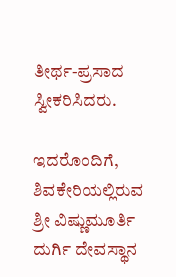ತೀರ್ಥ-ಪ್ರಸಾದ ಸ್ವೀಕರಿಸಿದರು.

ಇದರೊಂದಿಗೆ, ಶಿವಕೇರಿಯಲ್ಲಿರುವ ಶ್ರೀ ವಿಷ್ಣುಮೂರ್ತಿ ದುರ್ಗಿ ದೇವಸ್ಥಾನ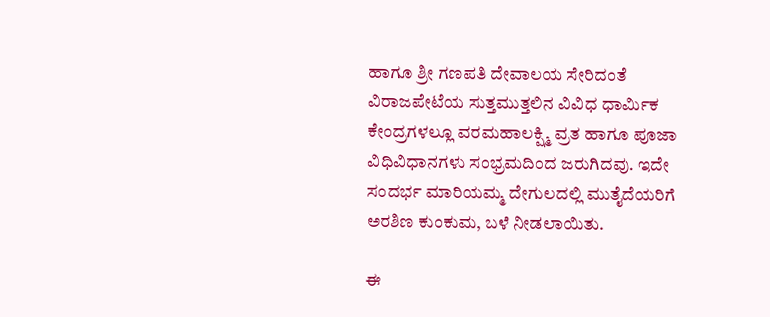ಹಾಗೂ ಶ್ರೀ ಗಣಪತಿ ದೇವಾಲಯ ಸೇರಿದಂತೆ ವಿರಾಜಪೇಟೆಯ ಸುತ್ತಮುತ್ತಲಿನ ವಿವಿಧ ಧಾರ್ಮಿಕ ಕೇಂದ್ರಗಳಲ್ಲೂ ವರಮಹಾಲಕ್ಷ್ಮಿ ವ್ರತ ಹಾಗೂ ಪೂಜಾ ವಿಧಿವಿಧಾನಗಳು ಸಂಭ್ರಮದಿಂದ ಜರುಗಿದವು. ಇದೇ ಸಂದರ್ಭ ಮಾರಿಯಮ್ಮ ದೇಗುಲದಲ್ಲಿ ಮುತೈದೆಯರಿಗೆ ಅರಶಿಣ ಕುಂಕುಮ, ಬಳೆ ನೀಡಲಾಯಿತು.

ಈ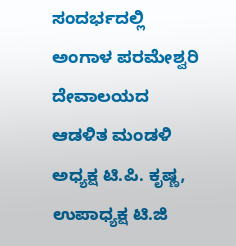ಸಂದರ್ಭದಲ್ಲಿ ಅಂಗಾಳ ಪರಮೇಶ್ವರಿ ದೇವಾಲಯದ ಆಡಳಿತ ಮಂಡಳಿ ಅಧ್ಯಕ್ಷ ಟಿ.ಪಿ. ಕೃಷ್ಣ, ಉಪಾಧ್ಯಕ್ಷ ಟಿ.ಜಿ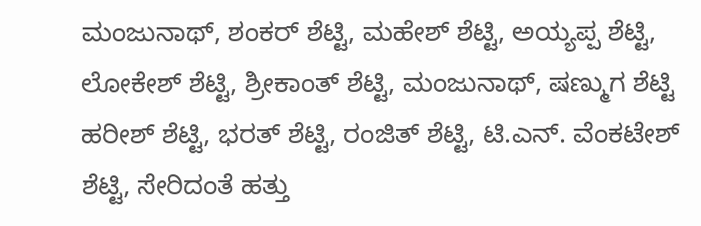ಮಂಜುನಾಥ್, ಶಂಕರ್ ಶೆಟ್ಟಿ, ಮಹೇಶ್ ಶೆಟ್ಟಿ, ಅಯ್ಯಪ್ಪ ಶೆಟ್ಟಿ, ಲೋಕೇಶ್ ಶೆಟ್ಟಿ, ಶ್ರೀಕಾಂತ್ ಶೆಟ್ಟಿ, ಮಂಜುನಾಥ್, ಷಣ್ಮುಗ ಶೆಟ್ಟಿ ಹರೀಶ್ ಶೆಟ್ಟಿ, ಭರತ್ ಶೆಟ್ಟಿ, ರಂಜಿತ್ ಶೆಟ್ಟಿ, ಟಿ.ಎನ್. ವೆಂಕಟೇಶ್ ಶೆಟ್ಟಿ, ಸೇರಿದಂತೆ ಹತ್ತು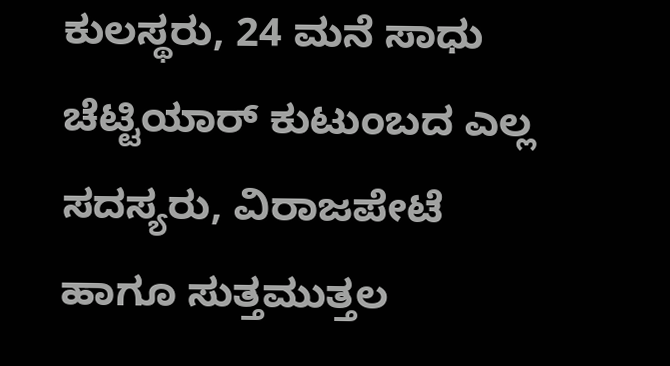ಕುಲಸ್ಥರು, 24 ಮನೆ ಸಾಧು ಚೆಟ್ಟಿಯಾರ್ ಕುಟುಂಬದ ಎಲ್ಲ ಸದಸ್ಯರು, ವಿರಾಜಪೇಟೆ ಹಾಗೂ ಸುತ್ತಮುತ್ತಲ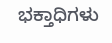ಭಕ್ತಾಧಿಗಳು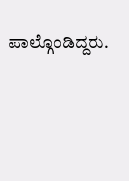ಪಾಲ್ಗೊಂಡಿದ್ದರು.